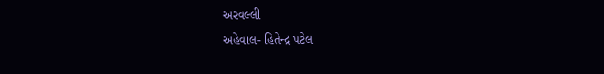અરવલ્લી
અહેવાલ- હિતેન્દ્ર પટેલ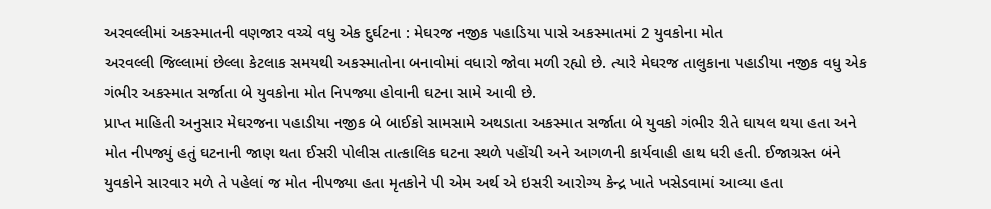અરવલ્લીમાં અકસ્માતની વણજાર વચ્ચે વધુ એક દુર્ઘટના : મેઘરજ નજીક પહાડિયા પાસે અકસ્માતમાં 2 યુવકોના મોત
અરવલ્લી જિલ્લામાં છેલ્લા કેટલાક સમયથી અકસ્માતોના બનાવોમાં વધારો જોવા મળી રહ્યો છે. ત્યારે મેઘરજ તાલુકાના પહાડીયા નજીક વધુ એક ગંભીર અકસ્માત સર્જાતા બે યુવકોના મોત નિપજ્યા હોવાની ઘટના સામે આવી છે.
પ્રાપ્ત માહિતી અનુસાર મેઘરજના પહાડીયા નજીક બે બાઈકો સામસામે અથડાતા અકસ્માત સર્જાતા બે યુવકો ગંભીર રીતે ઘાયલ થયા હતા અને મોત નીપજ્યું હતું ઘટનાની જાણ થતા ઈસરી પોલીસ તાત્કાલિક ઘટના સ્થળે પહોંચી અને આગળની કાર્યવાહી હાથ ધરી હતી. ઈજાગ્રસ્ત બંને યુવકોને સારવાર મળે તે પહેલાં જ મોત નીપજ્યા હતા મૃતકોને પી એમ અર્થ એ ઇસરી આરોગ્ય કેન્દ્ર ખાતે ખસેડવામાં આવ્યા હતા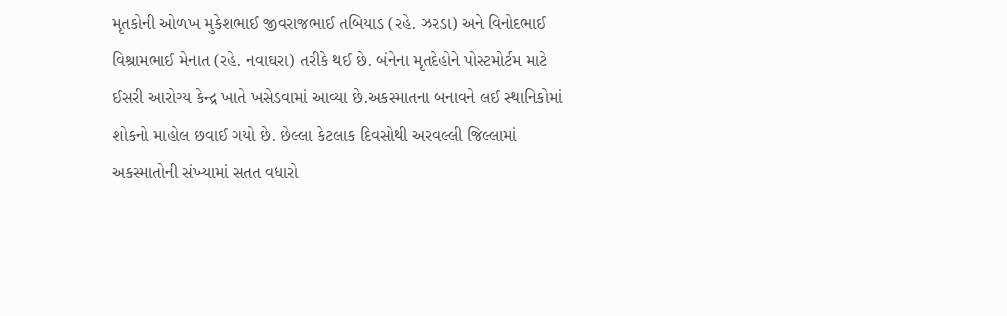મૃતકોની ઓળખ મુકેશભાઈ જીવરાજભાઈ તબિયાડ (રહે. ઝરડા) અને વિનોદભાઈ વિશ્રામભાઈ મેનાત (રહે. નવાઘરા) તરીકે થઈ છે. બંનેના મૃતદેહોને પોસ્ટમોર્ટમ માટે ઈસરી આરોગ્ય કેન્દ્ર ખાતે ખસેડવામાં આવ્યા છે.અકસ્માતના બનાવને લઈ સ્થાનિકોમાં શોકનો માહોલ છવાઈ ગયો છે. છેલ્લા કેટલાક દિવસોથી અરવલ્લી જિલ્લામાં અકસ્માતોની સંખ્યામાં સતત વધારો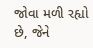જોવા મળી રહ્યો છે, જેને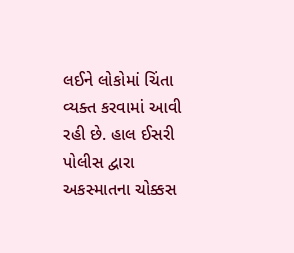લઈને લોકોમાં ચિંતા વ્યક્ત કરવામાં આવી રહી છે. હાલ ઈસરી પોલીસ દ્વારા અકસ્માતના ચોક્કસ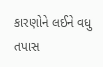કારણોને લઈને વધુ તપાસ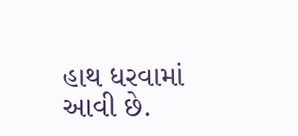હાથ ધરવામાં આવી છે.